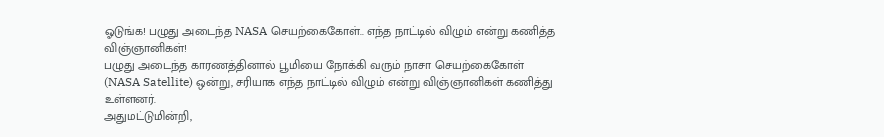ஓடுங்க! பழுது அடைந்த NASA செயற்கைகோள்.. எந்த நாட்டில் விழும் என்று கணித்த விஞ்ஞானிகள்!
பழுது அடைந்த காரணத்தினால் பூமியை நோக்கி வரும் நாசா செயற்கைகோள் (NASA Satellite) ஒன்று, சரியாக எந்த நாட்டில் விழும் என்று விஞ்ஞானிகள் கணித்து உள்ளனர்.
அதுமட்டுமின்றி,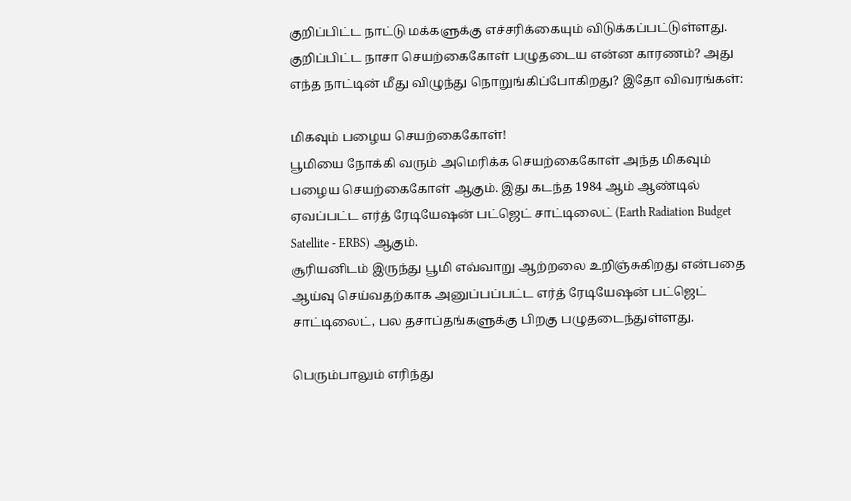குறிப்பிட்ட நாட்டு மக்களுக்கு எச்சரிக்கையும் விடுக்கப்பட்டுள்ளது. குறிப்பிட்ட நாசா செயற்கைகோள் பழுதடைய என்ன காரணம்? அது எந்த நாட்டின் மீது விழுந்து நொறுங்கிப்போகிறது? இதோ விவரங்கள்:

மிகவும் பழைய செயற்கைகோள்!
பூமியை நோக்கி வரும் அமெரிக்க செயற்கைகோள் அந்த மிகவும் பழைய செயற்கைகோள் ஆகும். இது கடந்த 1984 ஆம் ஆண்டில் ஏவப்பட்ட எர்த் ரேடியேஷன் பட்ஜெட் சாட்டிலைட் (Earth Radiation Budget Satellite - ERBS) ஆகும்.
சூரியனிடம் இருந்து பூமி எவ்வாறு ஆற்றலை உறிஞ்சுகிறது என்பதை ஆய்வு செய்வதற்காக அனுப்பப்பட்ட எர்த் ரேடியேஷன் பட்ஜெட் சாட்டிலைட், பல தசாப்தங்களுக்கு பிறகு பழுதடைந்துள்ளது.

பெரும்பாலும் எரிந்து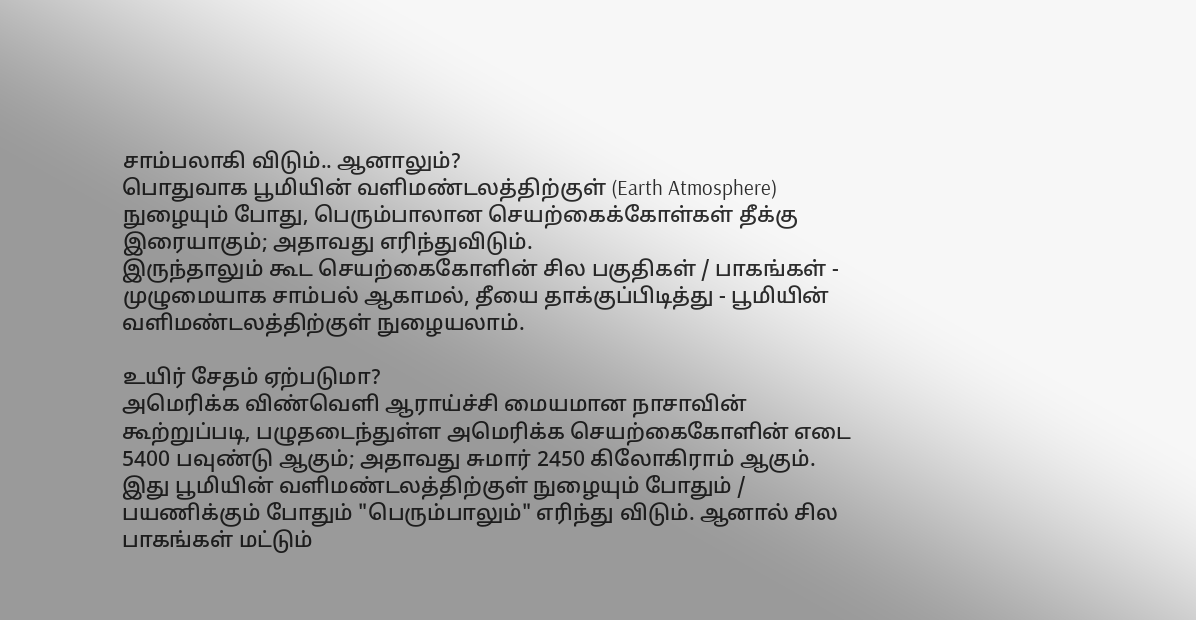சாம்பலாகி விடும்.. ஆனாலும்?
பொதுவாக பூமியின் வளிமண்டலத்திற்குள் (Earth Atmosphere) நுழையும் போது, பெரும்பாலான செயற்கைக்கோள்கள் தீக்கு இரையாகும்; அதாவது எரிந்துவிடும்.
இருந்தாலும் கூட செயற்கைகோளின் சில பகுதிகள் / பாகங்கள் - முழுமையாக சாம்பல் ஆகாமல், தீயை தாக்குப்பிடித்து - பூமியின் வளிமண்டலத்திற்குள் நுழையலாம்.

உயிர் சேதம் ஏற்படுமா?
அமெரிக்க விண்வெளி ஆராய்ச்சி மையமான நாசாவின் கூற்றுப்படி, பழுதடைந்துள்ள அமெரிக்க செயற்கைகோளின் எடை 5400 பவுண்டு ஆகும்; அதாவது சுமார் 2450 கிலோகிராம் ஆகும்.
இது பூமியின் வளிமண்டலத்திற்குள் நுழையும் போதும் / பயணிக்கும் போதும் "பெரும்பாலும்" எரிந்து விடும். ஆனால் சில பாகங்கள் மட்டும்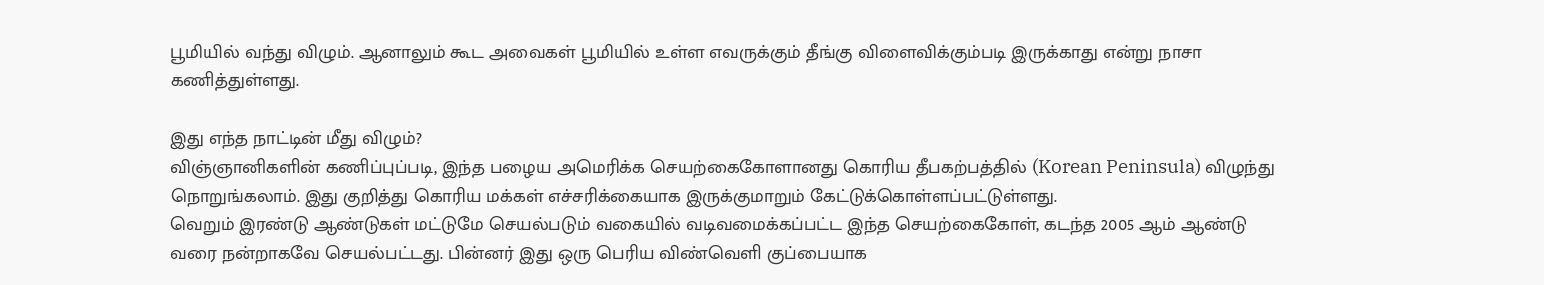பூமியில் வந்து விழும். ஆனாலும் கூட அவைகள் பூமியில் உள்ள எவருக்கும் தீங்கு விளைவிக்கும்படி இருக்காது என்று நாசா கணித்துள்ளது.

இது எந்த நாட்டின் மீது விழும்?
விஞ்ஞானிகளின் கணிப்புப்படி, இந்த பழைய அமெரிக்க செயற்கைகோளானது கொரிய தீபகற்பத்தில் (Korean Peninsula) விழுந்து நொறுங்கலாம். இது குறித்து கொரிய மக்கள் எச்சரிக்கையாக இருக்குமாறும் கேட்டுக்கொள்ளப்பட்டுள்ளது.
வெறும் இரண்டு ஆண்டுகள் மட்டுமே செயல்படும் வகையில் வடிவமைக்கப்பட்ட இந்த செயற்கைகோள், கடந்த 2005 ஆம் ஆண்டு வரை நன்றாகவே செயல்பட்டது. பின்னர் இது ஒரு பெரிய விண்வெளி குப்பையாக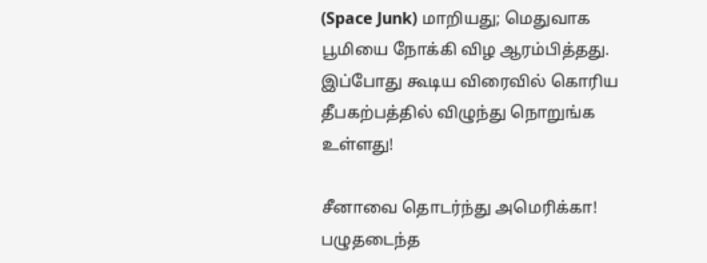(Space Junk) மாறியது; மெதுவாக பூமியை நோக்கி விழ ஆரம்பித்தது. இப்போது கூடிய விரைவில் கொரிய தீபகற்பத்தில் விழுந்து நொறுங்க உள்ளது!

சீனாவை தொடர்ந்து அமெரிக்கா!
பழுதடைந்த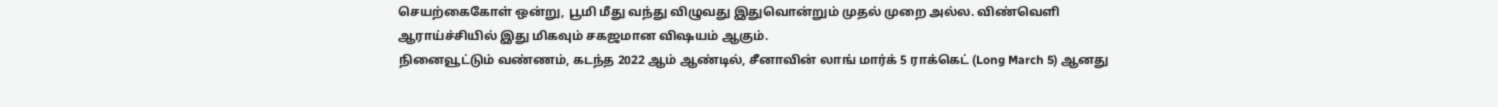செயற்கைகோள் ஒன்று, பூமி மீது வந்து விழுவது இதுவொன்றும் முதல் முறை அல்ல. விண்வெளி ஆராய்ச்சியில் இது மிகவும் சகஜமான விஷயம் ஆகும்.
நினைவூட்டும் வண்ணம், கடந்த 2022 ஆம் ஆண்டில், சீனாவின் லாங் மார்க் 5 ராக்கெட் (Long March 5) ஆனது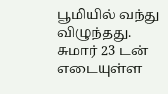பூமியில் வந்து விழுந்தது. சுமார் 23 டன் எடையுள்ள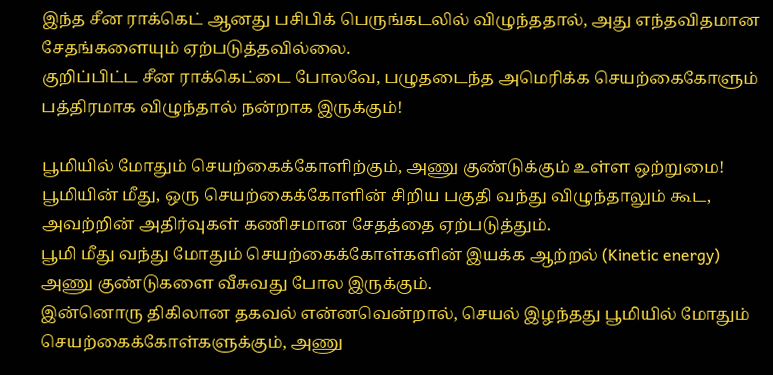இந்த சீன ராக்கெட் ஆனது பசிபிக் பெருங்கடலில் விழுந்ததால், அது எந்தவிதமான சேதங்களையும் ஏற்படுத்தவில்லை.
குறிப்பிட்ட சீன ராக்கெட்டை போலவே, பழுதடைந்த அமெரிக்க செயற்கைகோளும் பத்திரமாக விழுந்தால் நன்றாக இருக்கும்!

பூமியில் மோதும் செயற்கைக்கோளிற்கும், அணு குண்டுக்கும் உள்ள ஒற்றுமை!
பூமியின் மீது, ஒரு செயற்கைக்கோளின் சிறிய பகுதி வந்து விழுந்தாலும் கூட, அவற்றின் அதிர்வுகள் கணிசமான சேதத்தை ஏற்படுத்தும்.
பூமி மீது வந்து மோதும் செயற்கைக்கோள்களின் இயக்க ஆற்றல் (Kinetic energy) அணு குண்டுகளை வீசுவது போல இருக்கும்.
இன்னொரு திகிலான தகவல் என்னவென்றால், செயல் இழந்தது பூமியில் மோதும் செயற்கைக்கோள்களுக்கும், அணு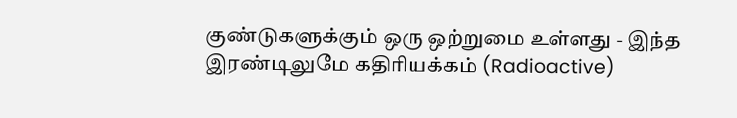குண்டுகளுக்கும் ஒரு ஒற்றுமை உள்ளது - இந்த இரண்டிலுமே கதிரியக்கம் (Radioactive)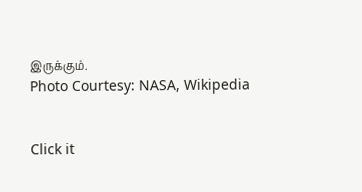இருக்கும்.
Photo Courtesy: NASA, Wikipedia


Click it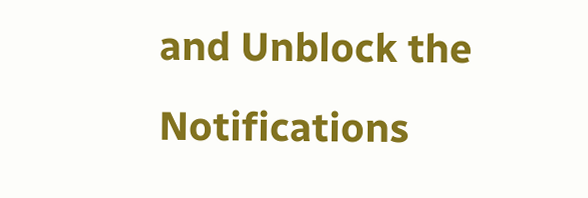and Unblock the Notifications